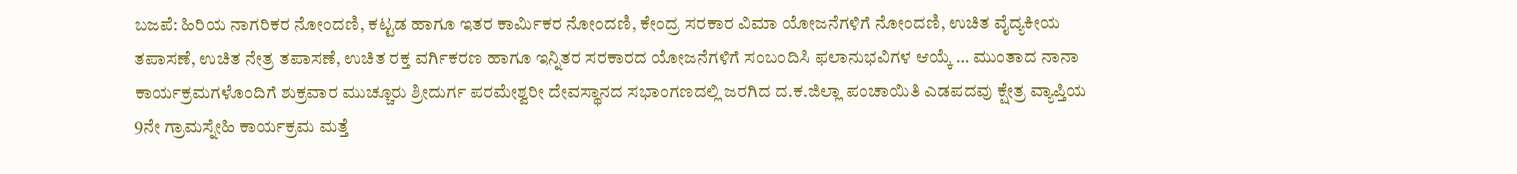ಬಜಪೆ: ಹಿರಿಯ ನಾಗರಿಕರ ನೋಂದಣಿ, ಕಟ್ಟಡ ಹಾಗೂ ಇತರ ಕಾರ್ಮಿಕರ ನೋಂದಣಿ, ಕೇಂದ್ರ ಸರಕಾರ ವಿಮಾ ಯೋಜನೆಗಳಿಗೆ ನೋಂದಣಿ, ಉಚಿತ ವೈದ್ಯಕೀಯ ತಪಾಸಣೆ, ಉಚಿತ ನೇತ್ರ ತಪಾಸಣೆ, ಉಚಿತ ರಕ್ತ ವರ್ಗಿಕರಣ ಹಾಗೂ ಇನ್ನಿತರ ಸರಕಾರದ ಯೋಜನೆಗಳಿಗೆ ಸಂಬಂದಿಸಿ ಫಲಾನುಭವಿಗಳ ಆಯ್ಕೆ … ಮುಂತಾದ ನಾನಾ ಕಾರ್ಯಕ್ರಮಗಳೊಂದಿಗೆ ಶುಕ್ರವಾರ ಮುಚ್ಚೂರು ಶ್ರೀದುರ್ಗ ಪರಮೇಶ್ವರೀ ದೇವಸ್ಥಾನದ ಸಭಾಂಗಣದಲ್ಲಿ ಜರಗಿದ ದ.ಕ.ಜಿಲ್ಲಾ ಪಂಚಾಯಿತಿ ಎಡಪದವು ಕ್ಷೇತ್ರ ವ್ಯಾಪ್ತಿಯ 9ನೇ ಗ್ರಾಮಸ್ನೇಹಿ ಕಾರ್ಯಕ್ರಮ ಮತ್ತೆ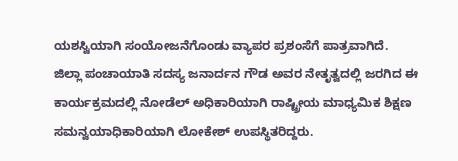ಯಶಸ್ವಿಯಾಗಿ ಸಂಯೋಜನೆಗೊಂಡು ವ್ಯಾಪರ ಪ್ರಶಂಸೆಗೆ ಪಾತ್ರವಾಗಿದೆ.
ಜಿಲ್ಲಾ ಪಂಚಾಯಾತಿ ಸದಸ್ಯ ಜನಾರ್ದನ ಗೌಡ ಅವರ ನೇತೃತ್ವದಲ್ಲಿ ಜರಗಿದ ಈ ಕಾರ್ಯಕ್ರಮದಲ್ಲಿ ನೋಡೆಲ್ ಅಧಿಕಾರಿಯಾಗಿ ರಾಷ್ಟ್ರೀಯ ಮಾಧ್ಯಮಿಕ ಶಿಕ್ಷಣ ಸಮನ್ವಯಾಧಿಕಾರಿಯಾಗಿ ಲೋಕೇಶ್ ಉಪಸ್ಥಿತರಿದ್ದರು.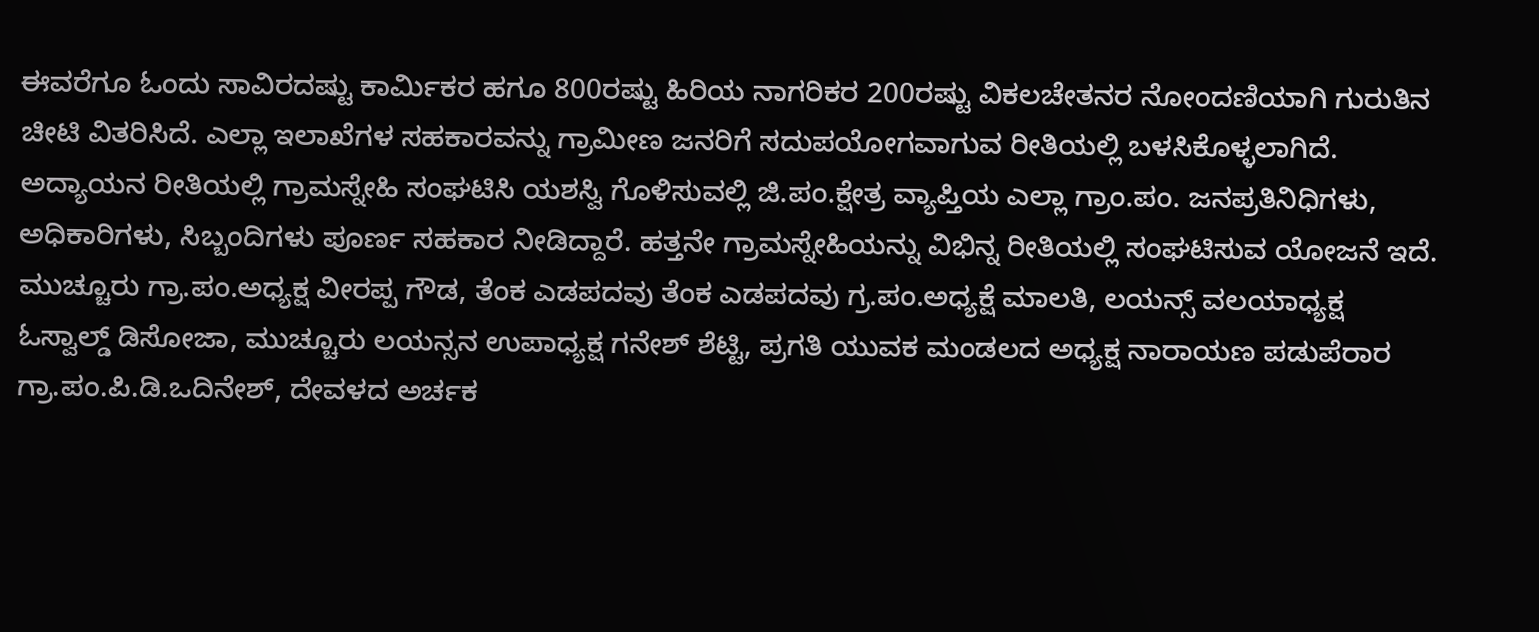ಈವರೆಗೂ ಓಂದು ಸಾವಿರದಷ್ಟು ಕಾರ್ಮಿಕರ ಹಗೂ 800ರಷ್ಟು ಹಿರಿಯ ನಾಗರಿಕರ 200ರಷ್ಟು ವಿಕಲಚೇತನರ ನೋಂದಣಿಯಾಗಿ ಗುರುತಿನ ಚೀಟಿ ವಿತರಿಸಿದೆ. ಎಲ್ಲಾ ಇಲಾಖೆಗಳ ಸಹಕಾರವನ್ನು ಗ್ರಾಮೀಣ ಜನರಿಗೆ ಸದುಪಯೋಗವಾಗುವ ರೀತಿಯಲ್ಲಿ ಬಳಸಿಕೊಳ್ಳಲಾಗಿದೆ. ಅದ್ಯಾಯನ ರೀತಿಯಲ್ಲಿ ಗ್ರಾಮಸ್ನೇಹಿ ಸಂಘಟಿಸಿ ಯಶಸ್ವಿ ಗೊಳಿಸುವಲ್ಲಿ ಜಿ.ಪಂ.ಕ್ಷೇತ್ರ ವ್ಯಾಪ್ತಿಯ ಎಲ್ಲಾ ಗ್ರಾಂ.ಪಂ. ಜನಪ್ರತಿನಿಧಿಗಳು, ಅಧಿಕಾರಿಗಳು, ಸಿಬ್ಬಂದಿಗಳು ಪೂರ್ಣ ಸಹಕಾರ ನೀಡಿದ್ದಾರೆ. ಹತ್ತನೇ ಗ್ರಾಮಸ್ನೇಹಿಯನ್ನು ವಿಭಿನ್ನ ರೀತಿಯಲ್ಲಿ ಸಂಘಟಿಸುವ ಯೋಜನೆ ಇದೆ.
ಮುಚ್ಚೂರು ಗ್ರಾ.ಪಂ.ಅಧ್ಯಕ್ಷ ವೀರಪ್ಪ ಗೌಡ, ತೆಂಕ ಎಡಪದವು ತೆಂಕ ಎಡಪದವು ಗ್ರ.ಪಂ.ಅಧ್ಯಕ್ಷೆ ಮಾಲತಿ, ಲಯನ್ಸ್ ವಲಯಾಧ್ಯಕ್ಷ ಓಸ್ವಾಲ್ಡ್ ಡಿಸೋಜಾ, ಮುಚ್ಚೂರು ಲಯನ್ಸನ ಉಪಾಧ್ಯಕ್ಷ ಗನೇಶ್ ಶೆಟ್ಟಿ, ಪ್ರಗತಿ ಯುವಕ ಮಂಡಲದ ಅಧ್ಯಕ್ಷ ನಾರಾಯಣ ಪಡುಪೆರಾರ ಗ್ರಾ.ಪಂ.ಪಿ.ಡಿ.ಒದಿನೇಶ್, ದೇವಳದ ಅರ್ಚಕ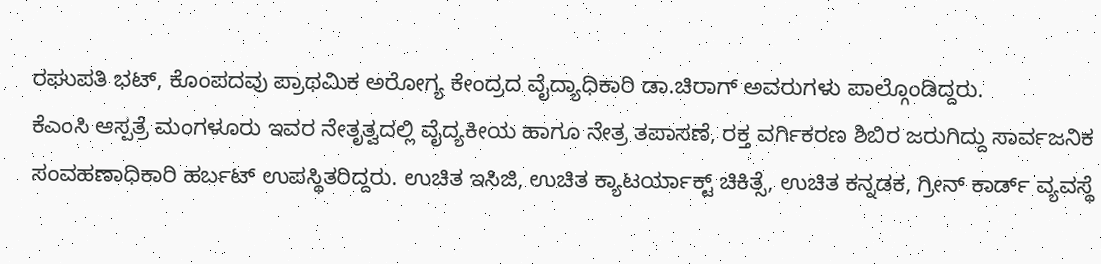ರಘುಪತಿ ಭಟ್, ಕೊಂಪದವು ಪ್ರಾಥಮಿಕ ಅರೋಗ್ಯ ಕೇಂದ್ರದ ವೈದ್ಯಾಧಿಕಾರಿ ಡಾ.ಚಿರಾಗ್ ಅವರುಗಳು ಪಾಲ್ಗೊಂಡಿದ್ದರು.
ಕೆಎಂಸಿ ಆಸ್ಪತ್ರೆ ಮಂಗಳೂರು ಇವರ ನೇತೃತ್ವದಲ್ಲಿ ವೈದ್ಯಕೀಯ ಹಾಗೂ ನೇತ್ರ ತಪಾಸಣೆ, ರಕ್ತ ವರ್ಗಿಕರಣ ಶಿಬಿರ ಜರುಗಿದ್ದು ಸಾರ್ವಜನಿಕ ಸಂವಹಣಾಧಿಕಾರಿ ಹರ್ಬಟ್ ಉಪಸ್ಥಿತರಿದ್ದರು. ಉಚಿತ ಇಸಿಜಿ, ಉಚಿತ ಕ್ಯಾಟರ್ಯಾಕ್ಟ್ ಚಿಕಿತ್ಸೆ, ಉಚಿತ ಕನ್ನಡಕ, ಗ್ರೀನ್ ಕಾರ್ಡ್ ವ್ಯವಸ್ಥೆ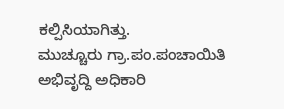ಕಲ್ಪಿಸಿಯಾಗಿತ್ತು.
ಮುಚ್ಚೂರು ಗ್ರಾ.ಪಂ.ಪಂಚಾಯಿತಿ ಅಭಿವೃದ್ದಿ ಅಧಿಕಾರಿ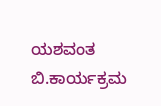ಯಶವಂತ ಬಿ.ಕಾರ್ಯಕ್ರಮ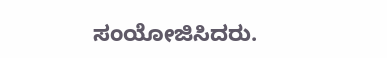ಸಂಯೋಜಿಸಿದರು.